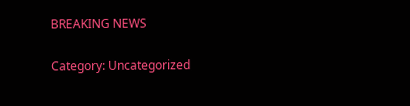BREAKING NEWS

Category: Uncategorized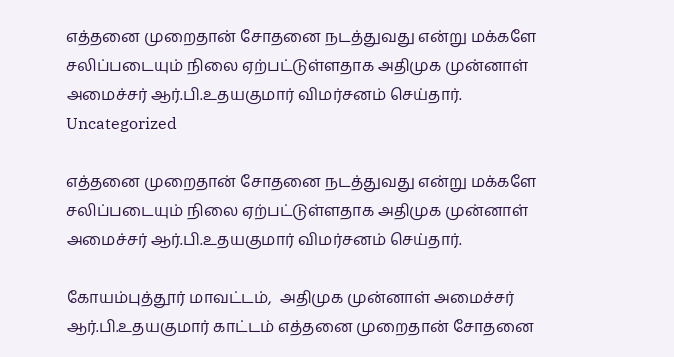எத்தனை முறைதான் சோதனை நடத்துவது என்று மக்களே சலிப்படையும் நிலை ஏற்பட்டுள்ளதாக அதிமுக முன்னாள் அமைச்சர் ஆர்.பி.உதயகுமார் விமர்சனம் செய்தார்.
Uncategorized

எத்தனை முறைதான் சோதனை நடத்துவது என்று மக்களே சலிப்படையும் நிலை ஏற்பட்டுள்ளதாக அதிமுக முன்னாள் அமைச்சர் ஆர்.பி.உதயகுமார் விமர்சனம் செய்தார்.

கோயம்புத்தூர் மாவட்டம்,  அதிமுக முன்னாள் அமைச்சர் ஆர்.பி.உதயகுமார் காட்டம் எத்தனை முறைதான் சோதனை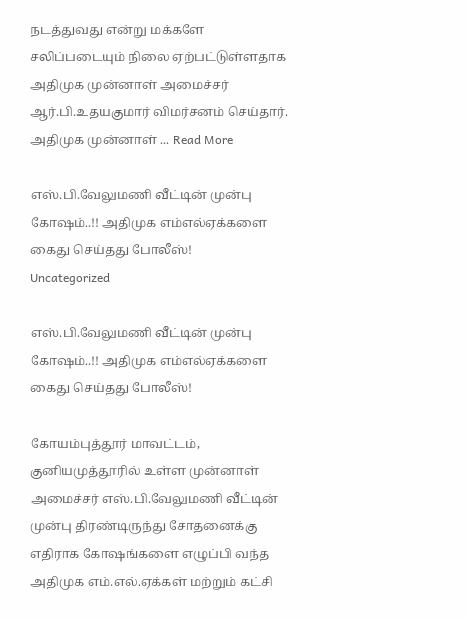நடத்துவது என்று மக்களே சலிப்படையும் நிலை ஏற்பட்டுள்ளதாக அதிமுக முன்னாள் அமைச்சர் ஆர்.பி.உதயகுமார் விமர்சனம் செய்தார்.   அதிமுக முன்னாள் ... Read More

எஸ்.பி.வேலுமணி வீட்டின் முன்பு கோஷம்..!! அதிமுக எம்எல்ஏக்களை கைது செய்தது போலீஸ்!
Uncategorized

எஸ்.பி.வேலுமணி வீட்டின் முன்பு கோஷம்..!! அதிமுக எம்எல்ஏக்களை கைது செய்தது போலீஸ்!

கோயம்புத்தூர் மாவட்டம், குனியமுத்தூரில் உள்ள முன்னாள் அமைச்சர் எஸ்.பி.வேலுமணி வீட்டின் முன்பு திரண்டிருந்து சோதனைக்கு எதிராக கோஷங்களை எழுப்பி வந்த அதிமுக எம்.எல்.ஏக்கள் மற்றும் கட்சி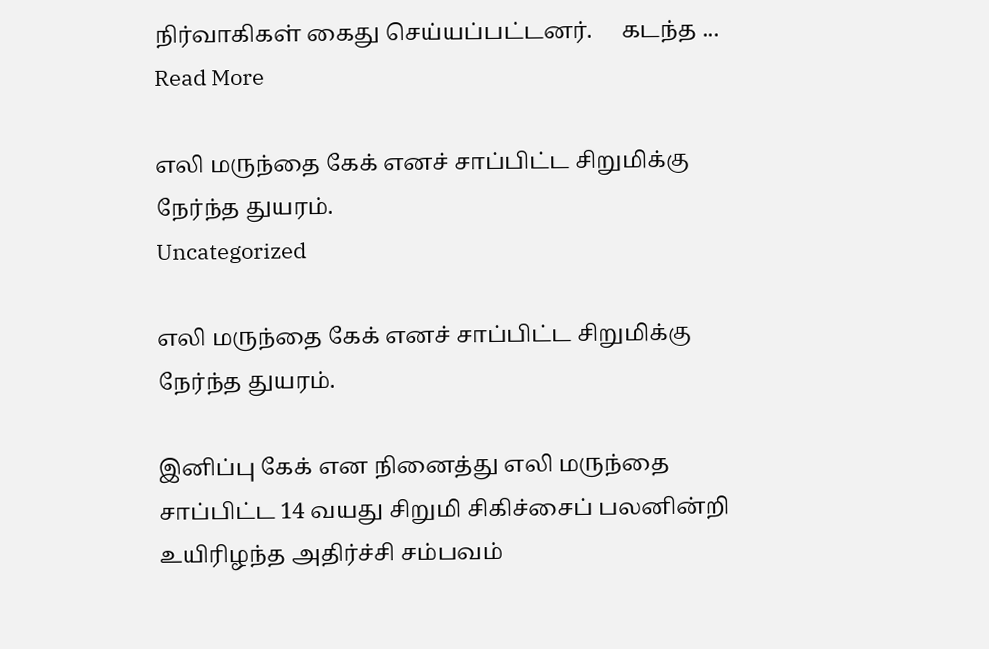நிர்வாகிகள் கைது செய்யப்பட்டனர்.     கடந்த ... Read More

எலி மருந்தை கேக் எனச் சாப்பிட்ட சிறுமிக்கு நேர்ந்த துயரம்.
Uncategorized

எலி மருந்தை கேக் எனச் சாப்பிட்ட சிறுமிக்கு நேர்ந்த துயரம்.

இனிப்பு கேக் என நினைத்து எலி மருந்தை சாப்பிட்ட 14 வயது சிறுமி சிகிச்சைப் பலனின்றி உயிரிழந்த அதிர்ச்சி சம்பவம்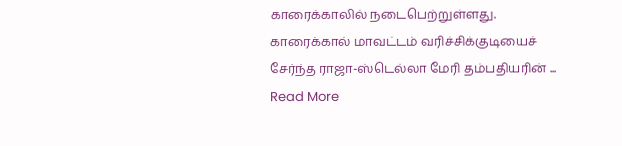காரைக்காலில் நடைபெற்றுள்ளது.   காரைக்கால் மாவட்டம் வரிச்சிக்குடியைச் சேர்ந்த ராஜா-ஸ்டெல்லா மேரி தம்பதியரின் ... Read More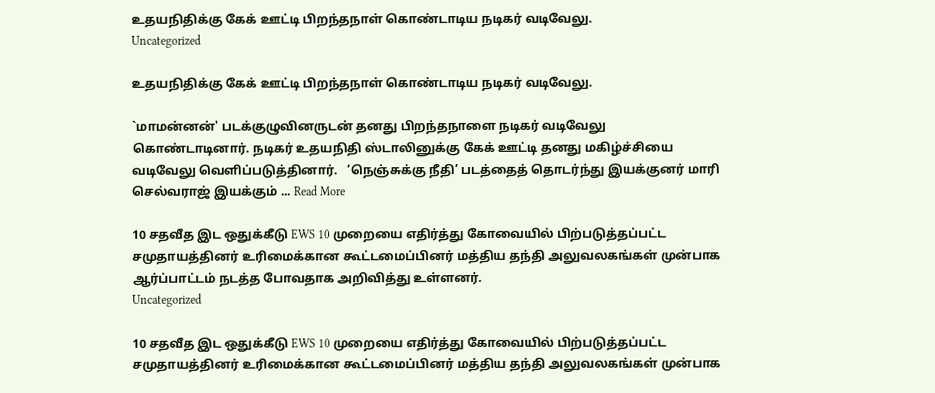உதயநிதிக்கு கேக் ஊட்டி பிறந்தநாள் கொண்டாடிய நடிகர் வடிவேலு.
Uncategorized

உதயநிதிக்கு கேக் ஊட்டி பிறந்தநாள் கொண்டாடிய நடிகர் வடிவேலு.

`மாமன்னன்' படக்குழுவினருடன் தனது பிறந்தநாளை நடிகர் வடிவேலு கொண்டாடினார். நடிகர் உதயநிதி ஸ்டாலினுக்கு கேக் ஊட்டி தனது மகிழ்ச்சியை வடிவேலு வெளிப்படுத்தினார்.   ‘நெஞ்சுக்கு நீதி’ படத்தைத் தொடர்ந்து இயக்குனர் மாரி செல்வராஜ் இயக்கும் ... Read More

10 சதவீத இட ஒதுக்கீடு EWS 10 முறையை எதிர்த்து கோவையில் பிற்படுத்தப்பட்ட சமுதாயத்தினர் உரிமைக்கான கூட்டமைப்பினர் மத்திய தந்தி அலுவலகங்கள் முன்பாக ஆர்ப்பாட்டம் நடத்த போவதாக அறிவித்து உள்ளனர்.
Uncategorized

10 சதவீத இட ஒதுக்கீடு EWS 10 முறையை எதிர்த்து கோவையில் பிற்படுத்தப்பட்ட சமுதாயத்தினர் உரிமைக்கான கூட்டமைப்பினர் மத்திய தந்தி அலுவலகங்கள் முன்பாக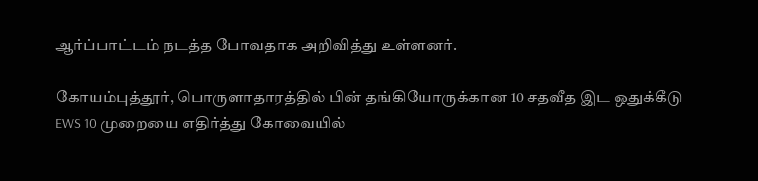ஆர்ப்பாட்டம் நடத்த போவதாக அறிவித்து உள்ளனர்.

கோயம்புத்தூர், பொருளாதாரத்தில் பின் தங்கியோருக்கான 10 சதவீத இட ஒதுக்கீடு EWS 10 முறையை எதிர்த்து கோவையில்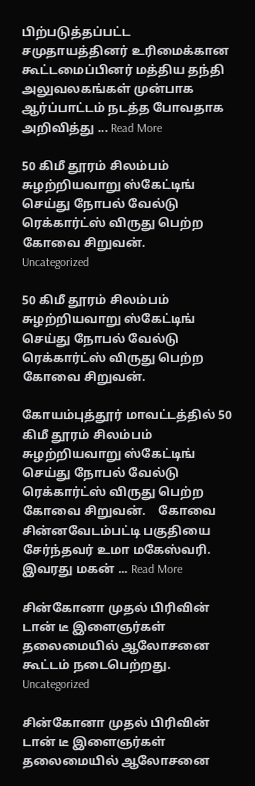பிற்படுத்தப்பட்ட சமுதாயத்தினர் உரிமைக்கான கூட்டமைப்பினர் மத்திய தந்தி அலுவலகங்கள் முன்பாக ஆர்ப்பாட்டம் நடத்த போவதாக அறிவித்து ... Read More

50 கிமீ தூரம் சிலம்பம் சுழற்றியவாறு ஸ்கேட்டிங் செய்து நோபல் வேல்டு ரெக்கார்ட்ஸ் விருது பெற்ற கோவை சிறுவன்.
Uncategorized

50 கிமீ தூரம் சிலம்பம் சுழற்றியவாறு ஸ்கேட்டிங் செய்து நோபல் வேல்டு ரெக்கார்ட்ஸ் விருது பெற்ற கோவை சிறுவன்.

கோயம்புத்தூர் மாவட்டத்தில் 50 கிமீ தூரம் சிலம்பம் சுழற்றியவாறு ஸ்கேட்டிங் செய்து நோபல் வேல்டு ரெக்கார்ட்ஸ் விருது பெற்ற கோவை சிறுவன்.    கோவை சின்னவேடம்பட்டி பகுதியை சேர்ந்தவர் உமா மகேஸ்வரி. இவரது மகன் ... Read More

சின்கோனா முதல் பிரிவின் டான் டீ இளைஞர்கள் தலைமையில் ஆலோசனை கூட்டம் நடைபெற்றது.
Uncategorized

சின்கோனா முதல் பிரிவின் டான் டீ இளைஞர்கள் தலைமையில் ஆலோசனை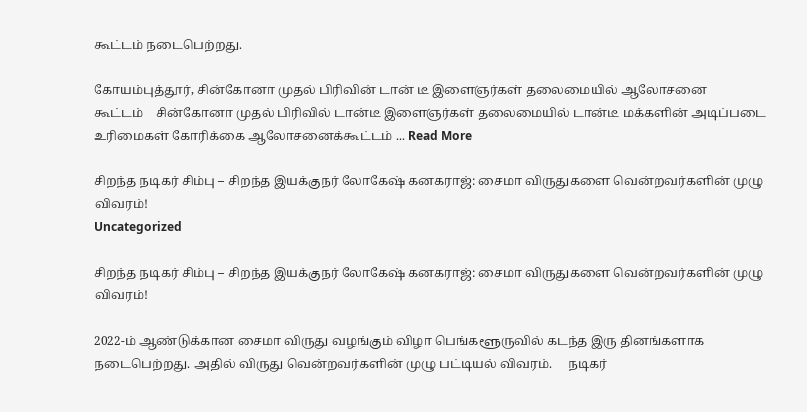கூட்டம் நடைபெற்றது.

கோயம்புத்தூர், சின்கோனா முதல் பிரிவின் டான் டீ இளைஞர்கள் தலைமையில் ஆலோசனை கூட்டம் ‌ ‌ ‌‌ ‌‌சின்கோனா முதல் பிரிவில் டான்டீ இளைஞர்கள் தலைமையில் டான்டீ மக்களின் அடிப்படை உரிமைகள் கோரிக்கை ஆலோசனைக்கூட்டம் ... Read More

சிறந்த நடிகர் சிம்பு – சிறந்த இயக்குநர் லோகேஷ் கனகராஜ்: சைமா விருதுகளை வென்றவர்களின் முழு விவரம்!
Uncategorized

சிறந்த நடிகர் சிம்பு – சிறந்த இயக்குநர் லோகேஷ் கனகராஜ்: சைமா விருதுகளை வென்றவர்களின் முழு விவரம்!

2022-ம் ஆண்டுக்கான சைமா விருது வழங்கும் விழா பெங்களூருவில் கடந்த இரு தினங்களாக நடைபெற்றது. அதில் விருது வென்றவர்களின் முழு பட்டியல் விவரம்.     நடிகர்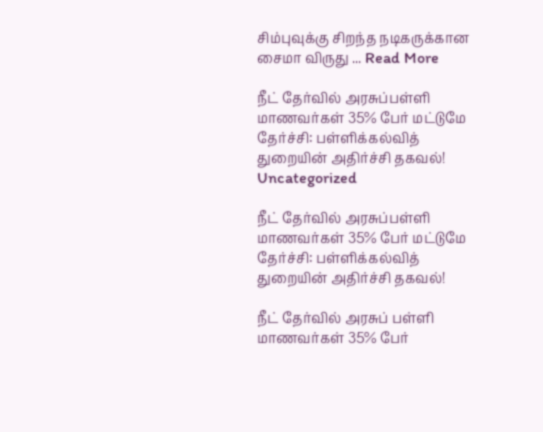சிம்புவுக்கு சிறந்த நடிகருக்கான சைமா விருது ... Read More

நீட் தேர்வில் அரசுப்பள்ளி மாணவர்கள் 35% பேர் மட்டுமே தேர்ச்சி: பள்ளிக்கல்வித் துறையின் அதிர்ச்சி தகவல்!
Uncategorized

நீட் தேர்வில் அரசுப்பள்ளி மாணவர்கள் 35% பேர் மட்டுமே தேர்ச்சி: பள்ளிக்கல்வித் துறையின் அதிர்ச்சி தகவல்!

நீட் தேர்வில் அரசுப் பள்ளி மாணவர்கள் 35% பேர்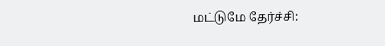மட்டுமே தேர்ச்சி: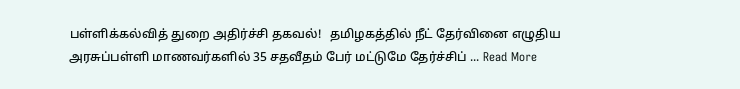பள்ளிக்கல்வித் துறை அதிர்ச்சி தகவல்!   தமிழகத்தில் நீட் தேர்வினை எழுதிய அரசுப்பள்ளி மாணவர்களில் 35 சதவீதம் பேர் மட்டுமே தேர்ச்சிப் ... Read More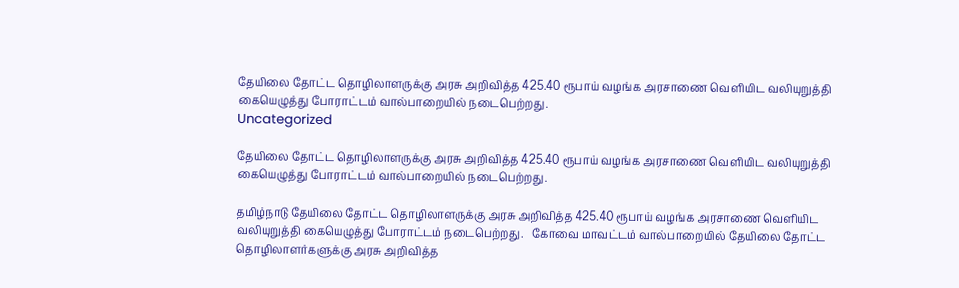தேயிலை தோட்ட தொழிலாளருக்கு அரசு அறிவித்த 425.40 ரூபாய் வழங்க அரசாணை வெளியிட வலியுறுத்தி கையெழுத்து போராட்டம் வால்பாறையில் நடைபெற்றது.
Uncategorized

தேயிலை தோட்ட தொழிலாளருக்கு அரசு அறிவித்த 425.40 ரூபாய் வழங்க அரசாணை வெளியிட வலியுறுத்தி கையெழுத்து போராட்டம் வால்பாறையில் நடைபெற்றது.

தமிழ்நாடு தேயிலை தோட்ட தொழிலாளருக்கு அரசு அறிவித்த 425.40 ரூபாய் வழங்க அரசாணை வெளியிட வலியுறுத்தி கையெழுத்து போராட்டம் நடைபெற்றது.   கோவை மாவட்டம் வால்பாறையில் தேயிலை தோட்ட தொழிலாளர்களுக்கு அரசு அறிவித்த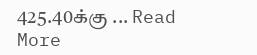425.40க்கு ... Read More